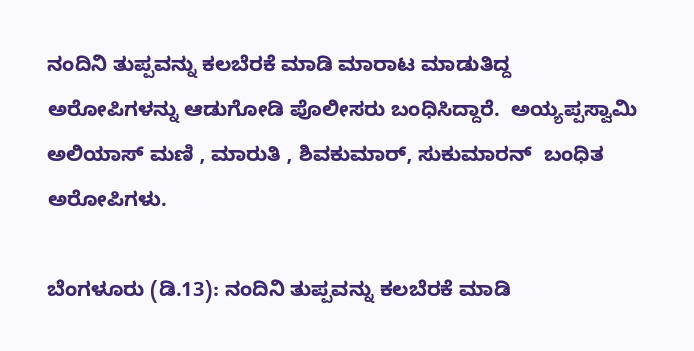ನಂದಿನಿ ತುಪ್ಪವನ್ನು ಕಲಬೆರಕೆ ಮಾಡಿ ಮಾರಾಟ ಮಾಡುತಿದ್ದ ಅರೋಪಿಗಳನ್ನು ಆಡುಗೋಡಿ ಪೊಲೀಸರು ಬಂಧಿಸಿದ್ದಾರೆ.  ಅಯ್ಯಪ್ಪಸ್ವಾಮಿ ಅಲಿಯಾಸ್ ಮಣಿ , ಮಾರುತಿ , ಶಿವಕುಮಾರ್, ಸುಕುಮಾರನ್  ಬಂಧಿತ ಅರೋಪಿಗಳು.

ಬೆಂಗಳೂರು (ಡಿ.13): ನಂದಿನಿ ತುಪ್ಪವನ್ನು ಕಲಬೆರಕೆ ಮಾಡಿ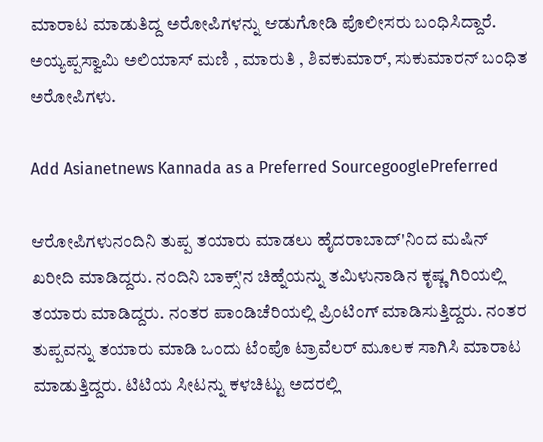ಮಾರಾಟ ಮಾಡುತಿದ್ದ ಅರೋಪಿಗಳನ್ನು ಆಡುಗೋಡಿ ಪೊಲೀಸರು ಬಂಧಿಸಿದ್ದಾರೆ. ಅಯ್ಯಪ್ಪಸ್ವಾಮಿ ಅಲಿಯಾಸ್ ಮಣಿ , ಮಾರುತಿ , ಶಿವಕುಮಾರ್, ಸುಕುಮಾರನ್ ಬಂಧಿತ ಅರೋಪಿಗಳು.

Add Asianetnews Kannada as a Preferred SourcegooglePreferred

ಆರೋಪಿಗಳುನಂದಿನಿ ತುಪ್ಪ ತಯಾರು ಮಾಡಲು ಹೈದರಾಬಾದ್'ನಿಂದ ಮಷಿನ್ ಖರೀದಿ ಮಾಡಿದ್ದರು. ನಂದಿನಿ ಬಾಕ್ಸ್'ನ ಚಿಹ್ನೆಯನ್ನು ತಮಿಳುನಾಡಿನ ಕೃಷ್ಣ ಗಿರಿಯಲ್ಲಿ ತಯಾರು ಮಾಡಿದ್ದರು. ನಂತರ ಪಾಂಡಿಚೆರಿಯಲ್ಲಿ ಪ್ರಿಂಟಿಂಗ್ ಮಾಡಿಸುತ್ತಿದ್ದರು. ನಂತರ ತುಪ್ಪವನ್ನು ತಯಾರು ಮಾಡಿ ಒಂದು ಟೆಂಪೊ ಟ್ರಾವೆಲರ್ ಮೂಲಕ ಸಾಗಿಸಿ ಮಾರಾಟ ಮಾಡುತ್ತಿದ್ದರು. ಟಿಟಿಯ ಸೀಟನ್ನು ಕಳಚಿಟ್ಟು ಅದರಲ್ಲಿ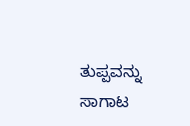ತುಪ್ಪವನ್ನು ಸಾಗಾಟ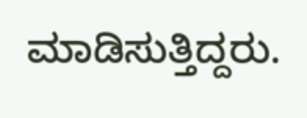ಮಾಡಿಸುತ್ತಿದ್ದರು.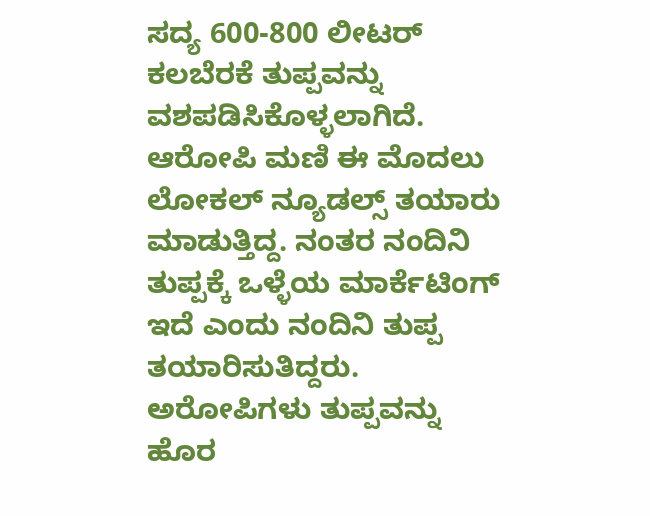ಸದ್ಯ 600-800 ಲೀಟರ್ ಕಲಬೆರಕೆ ತುಪ್ಪವನ್ನು ವಶಪಡಿಸಿಕೊಳ್ಳಲಾಗಿದೆ. ಆರೋಪಿ ಮಣಿ ಈ ಮೊದಲು ಲೋಕಲ್ ನ್ಯೂಡಲ್ಸ್ ತಯಾರು ಮಾಡುತ್ತಿದ್ದ. ನಂತರ ನಂದಿನಿ ತುಪ್ಪಕ್ಕೆ ಒಳ್ಳೆಯ ಮಾರ್ಕೆಟಿಂಗ್ ಇದೆ ಎಂದು ನಂದಿನಿ ತುಪ್ಪ ತಯಾರಿಸುತಿದ್ದರು. ಅರೋಪಿಗಳು ತುಪ್ಪವನ್ನು ಹೊರ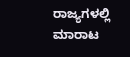ರಾಜ್ಯಗಳಲ್ಲಿ ಮಾರಾಟ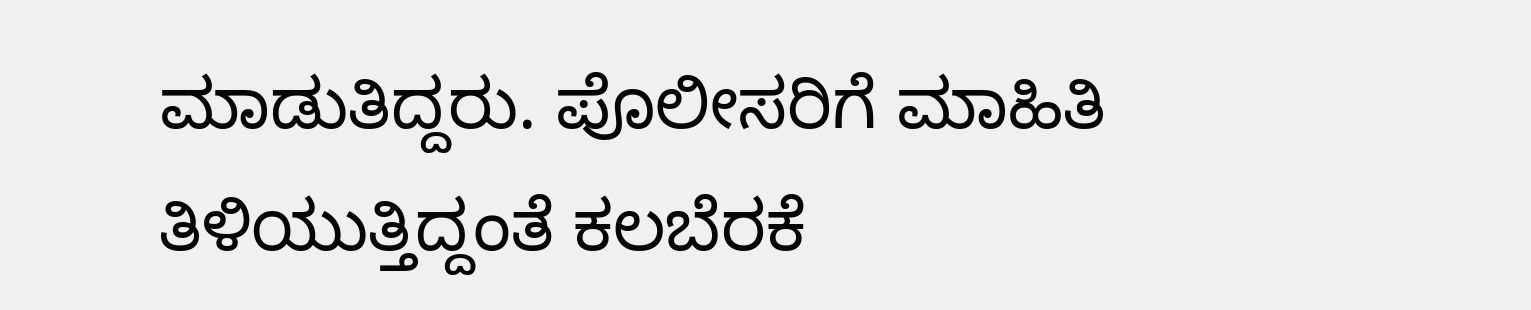ಮಾಡುತಿದ್ದರು. ಪೊಲೀಸರಿಗೆ ಮಾಹಿತಿ ತಿಳಿಯುತ್ತಿದ್ದಂತೆ ಕಲಬೆರಕೆ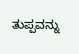ತುಪ್ಪವನ್ನು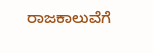ರಾಜಕಾಲುವೆಗೆ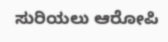ಸುರಿಯಲು ಆರೋಪಿ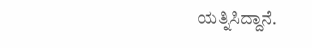ಯತ್ನಿಸಿದ್ದಾನೆ.